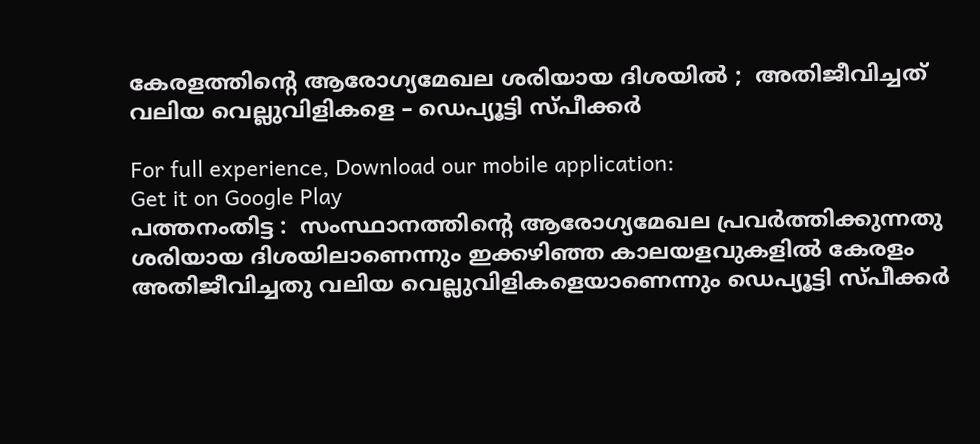കേരളത്തിന്റെ ആരോഗ്യമേഖല ശരിയായ ദിശയില്‍ ;  അതിജീവിച്ചത് വലിയ വെല്ലുവിളികളെ – ഡെപ്യൂട്ടി സ്പീക്കര്‍

For full experience, Download our mobile application:
Get it on Google Play
പത്തനംതിട്ട :  സംസ്ഥാനത്തിന്റെ ആരോഗ്യമേഖല പ്രവര്‍ത്തിക്കുന്നതു ശരിയായ ദിശയിലാണെന്നും ഇക്കഴിഞ്ഞ കാലയളവുകളില്‍ കേരളം അതിജീവിച്ചതു വലിയ വെല്ലുവിളികളെയാണെന്നും ഡെപ്യൂട്ടി സ്പീക്കര്‍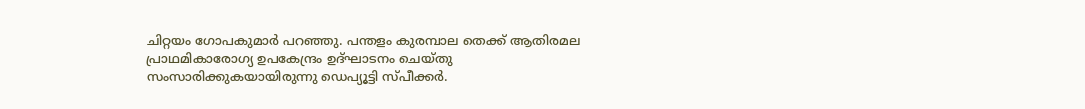ചിറ്റയം ഗോപകുമാര്‍ പറഞ്ഞു. പന്തളം കുരമ്പാല തെക്ക് ആതിരമല പ്രാഥമികാരോഗ്യ ഉപകേന്ദ്രം ഉദ്ഘാടനം ചെയ്തു സംസാരിക്കുകയായിരുന്നു ഡെപ്യൂട്ടി സ്പീക്കര്‍.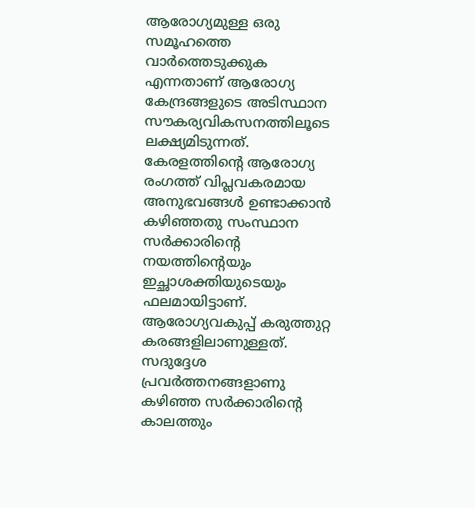ആരോഗ്യമുള്ള ഒരു സമൂഹത്തെ വാര്‍ത്തെടുക്കുക എന്നതാണ് ആരോഗ്യ കേന്ദ്രങ്ങളുടെ അടിസ്ഥാന സൗകര്യവികസനത്തിലൂടെ ലക്ഷ്യമിടുന്നത്.
കേരളത്തിന്റെ ആരോഗ്യ രംഗത്ത് വിപ്ലവകരമായ അനുഭവങ്ങള്‍ ഉണ്ടാക്കാന്‍ കഴിഞ്ഞതു സംസ്ഥാന സര്‍ക്കാരിന്റെ നയത്തിന്റെയും ഇച്ഛാശക്തിയുടെയും ഫലമായിട്ടാണ്. ആരോഗ്യവകുപ്പ് കരുത്തുറ്റ കരങ്ങളിലാണുള്ളത്. സദുദ്ദേശ പ്രവര്‍ത്തനങ്ങളാണു കഴിഞ്ഞ സര്‍ക്കാരിന്റെ കാലത്തും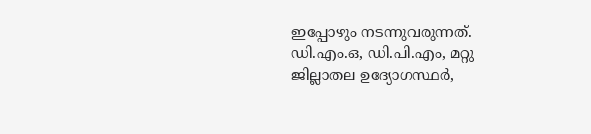ഇപ്പോഴും നടന്നുവരുന്നത്. ഡി.എം.ഒ, ഡി.പി.എം, മറ്റു ജില്ലാതല ഉദ്യോഗസ്ഥര്‍,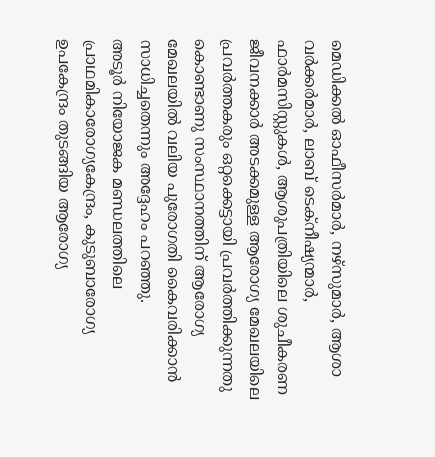മെഡിക്കല്‍ ഓഫീസര്‍മാര്‍, നഴ്‌സുമാര്‍, ആശാ വര്‍ക്കര്‍മാര്‍, ലാബ് ടെക്‌നീഷ്യന്മാര്‍, ഫാര്‍മസിസ്റ്റുകള്‍, ആശുപത്രിയിലെ ശുചീകരണ ജീവനക്കാര്‍ അടക്കമുള്ള ആരോഗ്യ മേഖലയിലെ പ്രവര്‍ത്തകരും ഒറ്റക്കെട്ടായി പ്രവര്‍ത്തിക്കുന്നതു കൊണ്ടാണു സംസ്ഥാനത്തിന് ആരോഗ്യ മേഖലയില്‍ വലിയ പുരോഗതി കൈവരിക്കാന്‍ സാധിച്ചതെന്നും അദ്ദേഹം പറഞ്ഞു.
അടൂര്‍ നിയോജക മണ്ഡലത്തിലെ പ്രാഥമികാരോഗ്യകേന്ദ്രം, കുടുബാരോഗ്യ ഉപകേന്ദ്രം തുടങ്ങിയ ആരോഗ്യ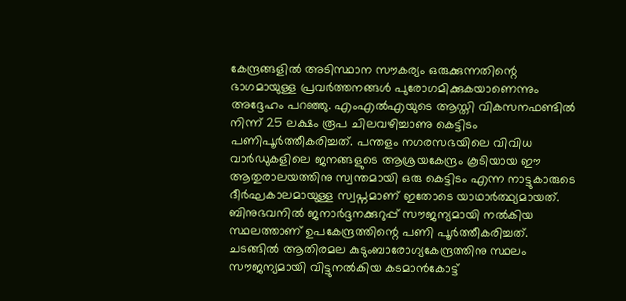കേന്ദ്രങ്ങളില്‍ അടിസ്ഥാന സൗകര്യം ഒരുക്കുന്നതിന്റെ ഭാഗമായുള്ള പ്രവര്‍ത്തനങ്ങള്‍ പുരോഗമിക്കുകയാണെന്നും അദ്ദേഹം പറഞ്ഞു. എംഎല്‍എയുടെ ആസ്തി വികസനഫണ്ടില്‍ നിന്ന് 25 ലക്ഷം രൂപ ചിലവഴിച്ചാണു കെട്ടിടം പണിപൂര്‍ത്തീകരിച്ചത്. പന്തളം നഗരസഭയിലെ വിവിധ വാര്‍ഡുകളിലെ ജനങ്ങളുടെ ആശ്രയകേന്ദ്രം കൂടിയായ ഈ ആതുരാലയത്തിനു സ്വന്തമായി ഒരു കെട്ടിടം എന്ന നാട്ടുകാരുടെ ദീര്‍ഘകാലമായുള്ള സ്വപ്നമാണ് ഇതോടെ യാഥാര്‍ത്ഥ്യമായത്. ബിനുഭവനില്‍ ജനാര്‍ദ്ദനക്കുറുപ്പ് സൗജന്യമായി നല്‍കിയ സ്ഥലത്താണ് ഉപകേന്ദ്രത്തിന്റെ പണി പൂര്‍ത്തീകരിച്ചത്.
ചടങ്ങില്‍ ആതിരമല കുടുംബാരോഗ്യകേന്ദ്രത്തിനു സ്ഥലം സൗജന്യമായി വിട്ടുനല്‍കിയ കടമാന്‍കോട്ട്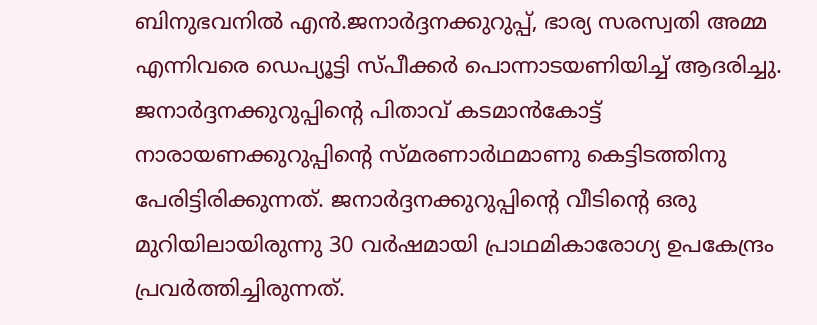ബിനുഭവനില്‍ എന്‍.ജനാര്‍ദ്ദനക്കുറുപ്പ്, ഭാര്യ സരസ്വതി അമ്മ എന്നിവരെ ഡെപ്യൂട്ടി സ്പീക്കര്‍ പൊന്നാടയണിയിച്ച് ആദരിച്ചു. ജനാര്‍ദ്ദനക്കുറുപ്പിന്റെ പിതാവ് കടമാന്‍കോട്ട് നാരായണക്കുറുപ്പിന്റെ സ്മരണാര്‍ഥമാണു കെട്ടിടത്തിനു പേരിട്ടിരിക്കുന്നത്. ജനാര്‍ദ്ദനക്കുറുപ്പിന്റെ വീടിന്റെ ഒരു മുറിയിലായിരുന്നു 30 വര്‍ഷമായി പ്രാഥമികാരോഗ്യ ഉപകേന്ദ്രം പ്രവര്‍ത്തിച്ചിരുന്നത്.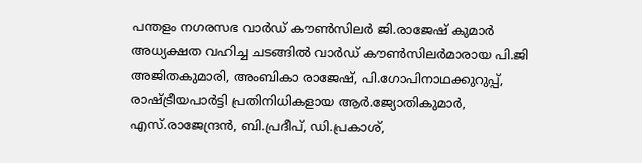പന്തളം നഗരസഭ വാര്‍ഡ് കൗണ്‍സിലര്‍ ജി.രാജേഷ് കുമാര്‍ അധ്യക്ഷത വഹിച്ച ചടങ്ങില്‍ വാര്‍ഡ് കൗണ്‍സിലര്‍മാരായ പി.ജി അജിതകുമാരി, അംബികാ രാജേഷ്, പി.ഗോപിനാഥക്കുറുപ്പ്, രാഷ്ട്രീയപാര്‍ട്ടി പ്രതിനിധികളായ ആര്‍.ജ്യോതികുമാര്‍, എസ്.രാജേന്ദ്രന്‍, ബി.പ്രദീപ്, ഡി.പ്രകാശ്,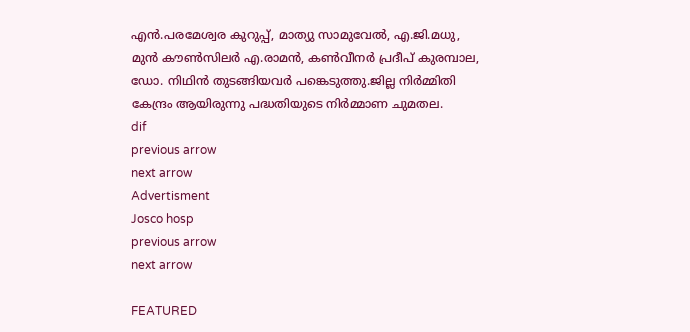എന്‍.പരമേശ്വര കുറുപ്പ്, മാത്യു സാമുവേല്‍, എ.ജി.മധു, മുന്‍ കൗണ്‍സിലര്‍ എ.രാമന്‍, കണ്‍വീനര്‍ പ്രദീപ് കുരമ്പാല, ഡോ. നിഥിന്‍ തുടങ്ങിയവര്‍ പങ്കെടുത്തു.ജില്ല നിര്‍മ്മിതി കേന്ദ്രം ആയിരുന്നു പദ്ധതിയുടെ നിര്‍മ്മാണ ചുമതല.
dif
previous arrow
next arrow
Advertisment
Josco hosp
previous arrow
next arrow

FEATURED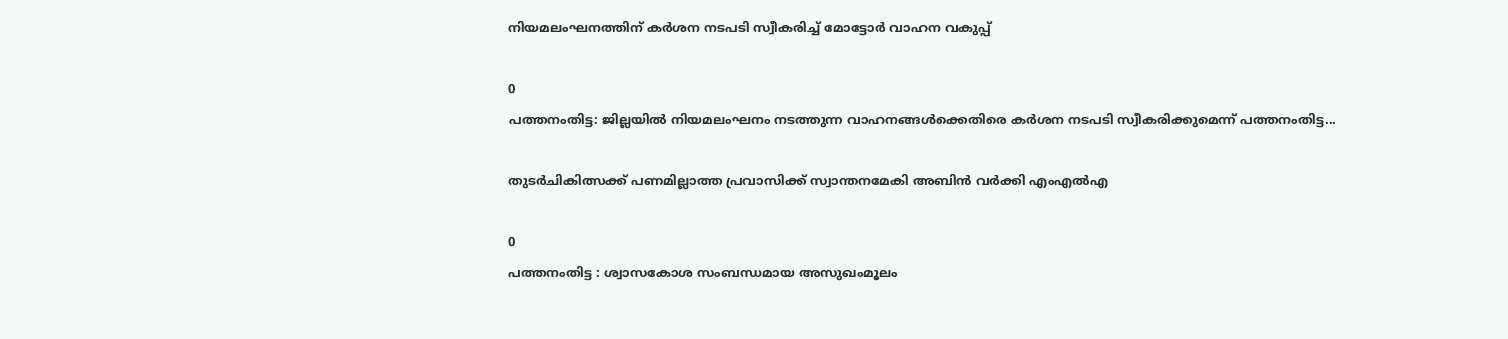നിയമലംഘനത്തിന് കര്‍ശന നടപടി സ്വീകരിച്ച് മോട്ടോര്‍ വാഹന വകുപ്പ്

0
പത്തനംതിട്ട: ജില്ലയില്‍ നിയമലംഘനം നടത്തുന്ന വാഹനങ്ങള്‍ക്കെതിരെ കര്‍ശന നടപടി സ്വീകരിക്കുമെന്ന് പത്തനംതിട്ട...

തുടർചികിത്സക്ക് പണമില്ലാത്ത പ്രവാസിക്ക് സ്വാന്തനമേകി അബിൻ വർക്കി എംഎൽഎ

0
പത്തനംതിട്ട : ശ്വാസകോശ സംബന്ധമായ അസുഖംമൂലം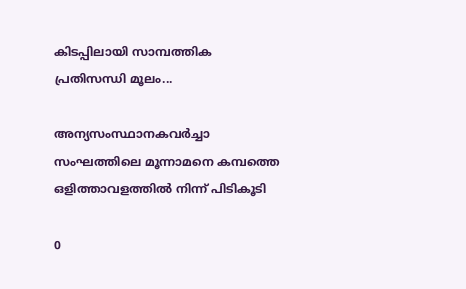കിടപ്പിലായി സാമ്പത്തിക പ്രതിസന്ധി മൂലം...

അന്യസംസ്ഥാനകവർച്ചാ സംഘത്തിലെ മൂന്നാമനെ കമ്പത്തെ ഒളിത്താവളത്തിൽ നിന്ന് പിടികൂടി

0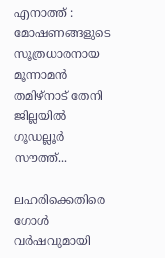എനാത്ത് : മോഷണങ്ങളുടെ സൂത്രധാരനായ മൂന്നാമൻ തമിഴ്നാട് തേനി ജില്ലയിൽ ഗൂഡല്ലൂർ സൗത്ത്...

ലഹരിക്കെതിരെ ഗോൾ വർഷവുമായി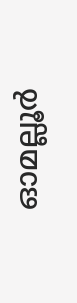ഓമല്ലൂര്‍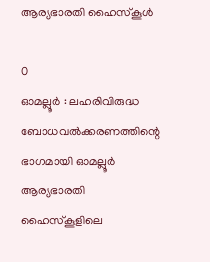ആര്യഭാരതി ഹൈസ്കൂള്‍

0
ഓമല്ലൂര്‍ : ലഹരിവിരുദ്ധ ബോധവൽക്കരണത്തിന്റെ ഭാഗമായി ഓമല്ലൂർ ആര്യഭാരതി ഹൈസ്കൂളിലെ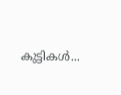കുട്ടികൾ...